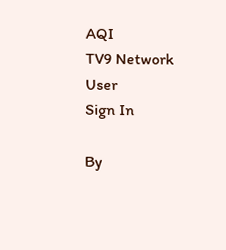AQI
TV9 Network
User
Sign In

By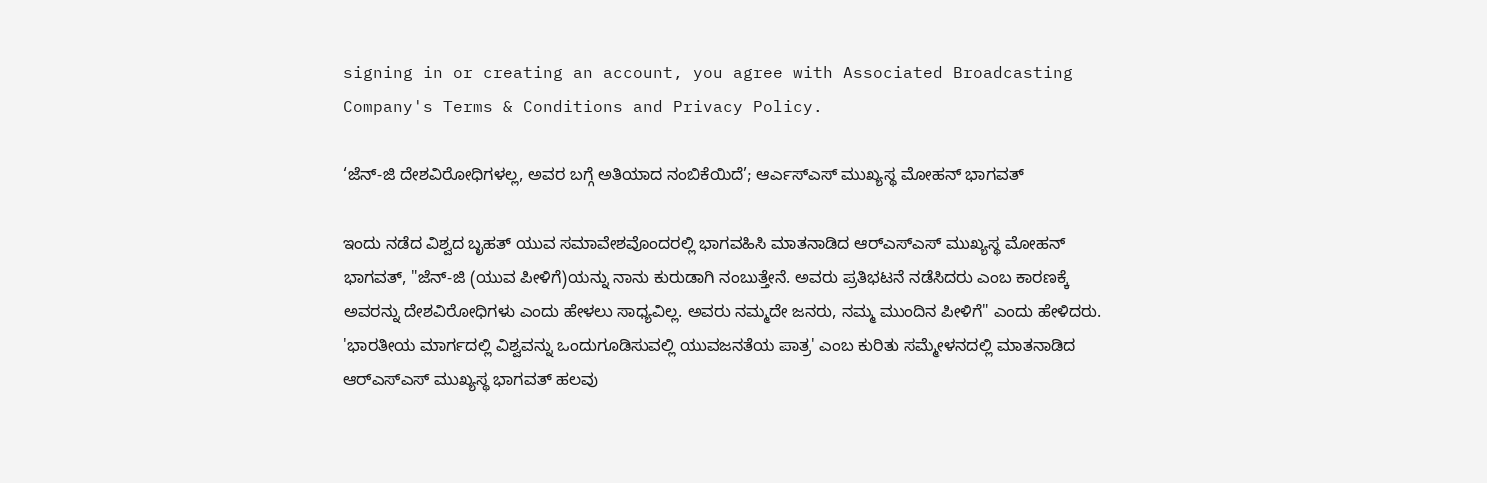signing in or creating an account, you agree with Associated Broadcasting Company's Terms & Conditions and Privacy Policy.

‘ಜೆನ್-ಜಿ ದೇಶವಿರೋಧಿಗಳಲ್ಲ, ಅವರ ಬಗ್ಗೆ ಅತಿಯಾದ ನಂಬಿಕೆಯಿದೆ’; ಆರ್ಎಸ್ಎಸ್ ಮುಖ್ಯಸ್ಥ ಮೋಹನ್ ಭಾಗವತ್

ಇಂದು ನಡೆದ ವಿಶ್ವದ ಬೃಹತ್ ಯುವ ಸಮಾವೇಶವೊಂದರಲ್ಲಿ ಭಾಗವಹಿಸಿ ಮಾತನಾಡಿದ ಆರ್‌ಎಸ್‌ಎಸ್ ಮುಖ್ಯಸ್ಥ ಮೋಹನ್ ಭಾಗವತ್, "ಜೆನ್-ಜಿ (ಯುವ ಪೀಳಿಗೆ)ಯನ್ನು ನಾನು ಕುರುಡಾಗಿ ನಂಬುತ್ತೇನೆ. ಅವರು ಪ್ರತಿಭಟನೆ ನಡೆಸಿದರು ಎಂಬ ಕಾರಣಕ್ಕೆ ಅವರನ್ನು ದೇಶವಿರೋಧಿಗಳು ಎಂದು ಹೇಳಲು ಸಾಧ್ಯವಿಲ್ಲ. ಅವರು ನಮ್ಮದೇ ಜನರು, ನಮ್ಮ ಮುಂದಿನ ಪೀಳಿಗೆ" ಎಂದು ಹೇಳಿದರು. 'ಭಾರತೀಯ ಮಾರ್ಗದಲ್ಲಿ ವಿಶ್ವವನ್ನು ಒಂದುಗೂಡಿಸುವಲ್ಲಿ ಯುವಜನತೆಯ ಪಾತ್ರ' ಎಂಬ ಕುರಿತು ಸಮ್ಮೇಳನದಲ್ಲಿ ಮಾತನಾಡಿದ ಆರ್‌ಎಸ್‌ಎಸ್ ಮುಖ್ಯಸ್ಥ ಭಾಗವತ್ ಹಲವು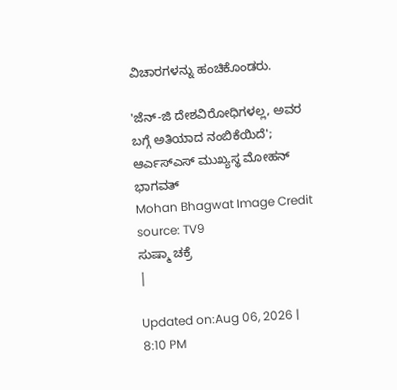ವಿಚಾರಗಳನ್ನು ಹಂಚಿಕೊಂಡರು.

'ಜೆನ್-ಜಿ ದೇಶವಿರೋಧಿಗಳಲ್ಲ, ಅವರ ಬಗ್ಗೆ ಅತಿಯಾದ ನಂಬಿಕೆಯಿದೆ'; ಆರ್ಎಸ್ಎಸ್ ಮುಖ್ಯಸ್ಥ ಮೋಹನ್ ಭಾಗವತ್
Mohan Bhagwat Image Credit source: TV9
ಸುಷ್ಮಾ ಚಕ್ರೆ
|

Updated on:Aug 06, 2026 | 8:10 PM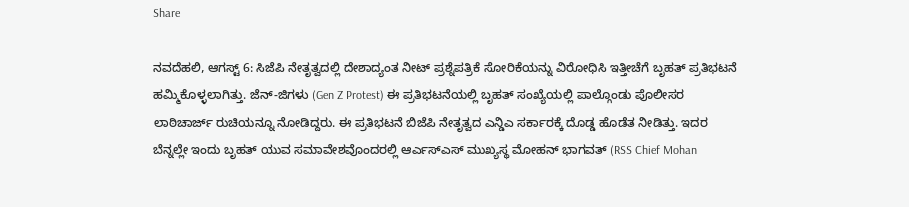Share

ನವದೆಹಲಿ, ಆಗಸ್ಟ್ 6: ಸಿಜೆಪಿ ನೇತೃತ್ವದಲ್ಲಿ ದೇಶಾದ್ಯಂತ ನೀಟ್ ಪ್ರಶ್ನೆಪತ್ರಿಕೆ ಸೋರಿಕೆಯನ್ನು ವಿರೋಧಿಸಿ ಇತ್ತೀಚೆಗೆ ಬೃಹತ್ ಪ್ರತಿಭಟನೆ ಹಮ್ಮಿಕೊಳ್ಳಲಾಗಿತ್ತು. ಜೆನ್-ಜಿಗಳು (Gen Z Protest) ಈ ಪ್ರತಿಭಟನೆಯಲ್ಲಿ ಬೃಹತ್ ಸಂಖ್ಯೆಯಲ್ಲಿ ಪಾಲ್ಗೊಂಡು ಪೊಲೀಸರ ಲಾಠಿಚಾರ್ಜ್ ರುಚಿಯನ್ನೂ ನೋಡಿದ್ದರು. ಈ ಪ್ರತಿಭಟನೆ ಬಿಜೆಪಿ ನೇತೃತ್ವದ ಎನ್ಡಿಎ ಸರ್ಕಾರಕ್ಕೆ ದೊಡ್ಡ ಹೊಡೆತ ನೀಡಿತ್ತು. ಇದರ ಬೆನ್ನಲ್ಲೇ ಇಂದು ಬೃಹತ್ ಯುವ ಸಮಾವೇಶವೊಂದರಲ್ಲಿ ಆರ್ಎಸ್ಎಸ್ ಮುಖ್ಯಸ್ಥ ಮೋಹನ್ ಭಾಗವತ್ (RSS Chief Mohan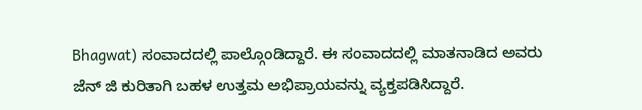Bhagwat) ಸಂವಾದದಲ್ಲಿ ಪಾಲ್ಗೊಂಡಿದ್ದಾರೆ. ಈ ಸಂವಾದದಲ್ಲಿ ಮಾತನಾಡಿದ ಅವರು ಜೆನ್ ಜಿ ಕುರಿತಾಗಿ ಬಹಳ ಉತ್ತಮ ಅಭಿಪ್ರಾಯವನ್ನು ವ್ಯಕ್ತಪಡಿಸಿದ್ದಾರೆ.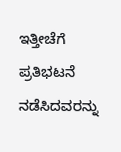ಇತ್ತೀಚೆಗೆ ಪ್ರತಿಭಟನೆ ನಡೆಸಿದವರನ್ನು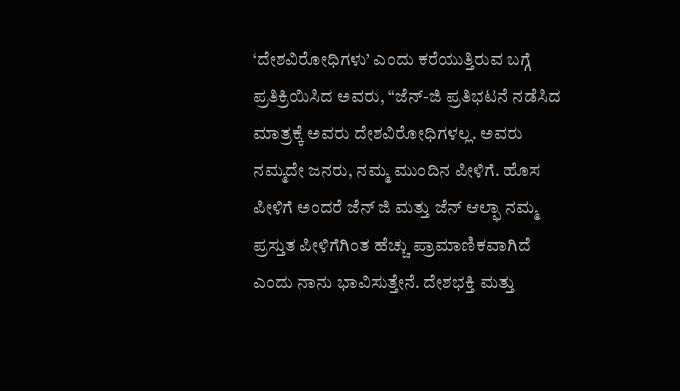‘ದೇಶವಿರೋಧಿಗಳು’ ಎಂದು ಕರೆಯುತ್ತಿರುವ ಬಗ್ಗೆ ಪ್ರತಿಕ್ರಿಯಿಸಿದ ಅವರು, “ಜೆನ್-ಜಿ ಪ್ರತಿಭಟನೆ ನಡೆಸಿದ ಮಾತ್ರಕ್ಕೆ ಅವರು ದೇಶವಿರೋಧಿಗಳಲ್ಲ. ಅವರು ನಮ್ಮದೇ ಜನರು, ನಮ್ಮ ಮುಂದಿನ ಪೀಳಿಗೆ. ಹೊಸ ಪೀಳಿಗೆ ಅಂದರೆ ಜೆನ್ ಜಿ ಮತ್ತು ಜೆನ್ ಆಲ್ಫಾ ನಮ್ಮ ಪ್ರಸ್ತುತ ಪೀಳಿಗೆಗಿಂತ ಹೆಚ್ಚು ಪ್ರಾಮಾಣಿಕವಾಗಿದೆ ಎಂದು ನಾನು ಭಾವಿಸುತ್ತೇನೆ. ದೇಶಭಕ್ತಿ ಮತ್ತು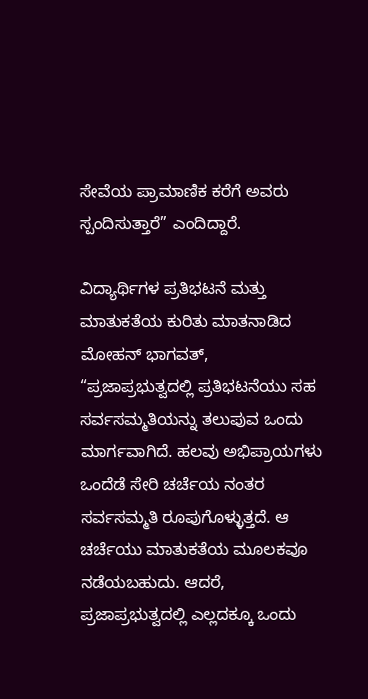ಸೇವೆಯ ಪ್ರಾಮಾಣಿಕ ಕರೆಗೆ ಅವರು ಸ್ಪಂದಿಸುತ್ತಾರೆ” ಎಂದಿದ್ದಾರೆ.

ವಿದ್ಯಾರ್ಥಿಗಳ ಪ್ರತಿಭಟನೆ ಮತ್ತು ಮಾತುಕತೆಯ ಕುರಿತು ಮಾತನಾಡಿದ ಮೋಹನ್ ಭಾಗವತ್, “ಪ್ರಜಾಪ್ರಭುತ್ವದಲ್ಲಿ ಪ್ರತಿಭಟನೆಯು ಸಹ ಸರ್ವಸಮ್ಮತಿಯನ್ನು ತಲುಪುವ ಒಂದು ಮಾರ್ಗವಾಗಿದೆ. ಹಲವು ಅಭಿಪ್ರಾಯಗಳು ಒಂದೆಡೆ ಸೇರಿ ಚರ್ಚೆಯ ನಂತರ ಸರ್ವಸಮ್ಮತಿ ರೂಪುಗೊಳ್ಳುತ್ತದೆ. ಆ ಚರ್ಚೆಯು ಮಾತುಕತೆಯ ಮೂಲಕವೂ ನಡೆಯಬಹುದು. ಆದರೆ, ಪ್ರಜಾಪ್ರಭುತ್ವದಲ್ಲಿ ಎಲ್ಲದಕ್ಕೂ ಒಂದು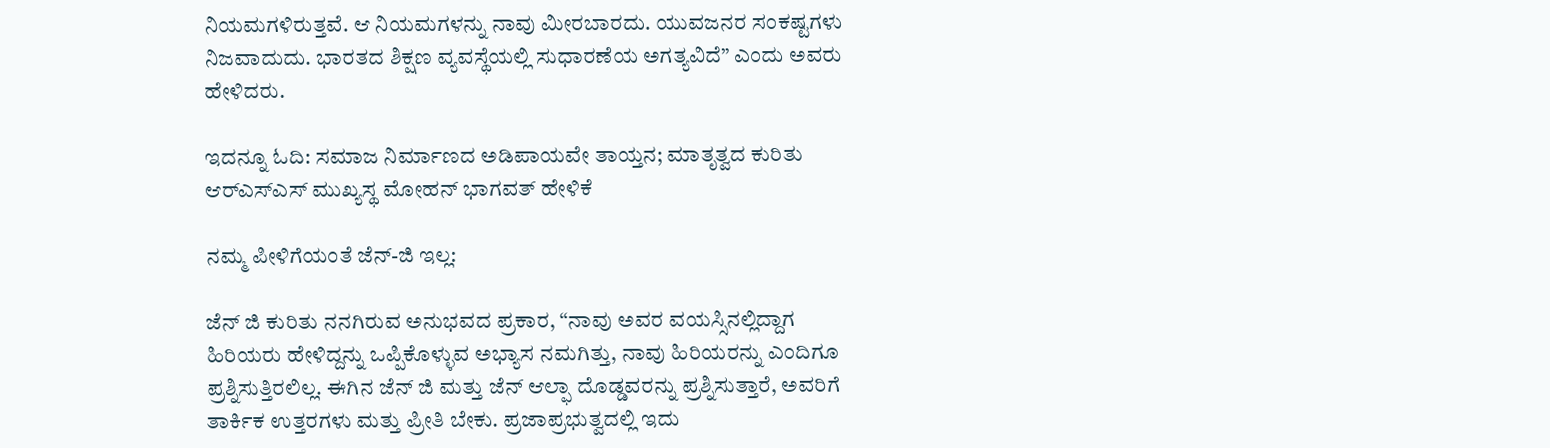ನಿಯಮಗಳಿರುತ್ತವೆ. ಆ ನಿಯಮಗಳನ್ನು ನಾವು ಮೀರಬಾರದು. ಯುವಜನರ ಸಂಕಷ್ಟಗಳು ನಿಜವಾದುದು. ಭಾರತದ ಶಿಕ್ಷಣ ವ್ಯವಸ್ಥೆಯಲ್ಲಿ ಸುಧಾರಣೆಯ ಅಗತ್ಯವಿದೆ” ಎಂದು ಅವರು ಹೇಳಿದರು.

ಇದನ್ನೂ ಓದಿ: ಸಮಾಜ ನಿರ್ಮಾಣದ ಅಡಿಪಾಯವೇ ತಾಯ್ತನ; ಮಾತೃತ್ವದ ಕುರಿತು ಆರ್‌ಎಸ್‌ಎಸ್ ಮುಖ್ಯಸ್ಥ ಮೋಹನ್ ಭಾಗವತ್ ಹೇಳಿಕೆ

ನಮ್ಮ ಪೀಳಿಗೆಯಂತೆ ಜೆನ್-ಜಿ ಇಲ್ಲ:

ಜೆನ್ ಜಿ ಕುರಿತು ನನಗಿರುವ ಅನುಭವದ ಪ್ರಕಾರ, “ನಾವು ಅವರ ವಯಸ್ಸಿನಲ್ಲಿದ್ದಾಗ ಹಿರಿಯರು ಹೇಳಿದ್ದನ್ನು ಒಪ್ಪಿಕೊಳ್ಳುವ ಅಭ್ಯಾಸ ನಮಗಿತ್ತು, ನಾವು ಹಿರಿಯರನ್ನು ಎಂದಿಗೂ ಪ್ರಶ್ನಿಸುತ್ತಿರಲಿಲ್ಲ. ಈಗಿನ ಜೆನ್ ಜಿ ಮತ್ತು ಜೆನ್ ಆಲ್ಫಾ ದೊಡ್ಡವರನ್ನು ಪ್ರಶ್ನಿಸುತ್ತಾರೆ, ಅವರಿಗೆ ತಾರ್ಕಿಕ ಉತ್ತರಗಳು ಮತ್ತು ಪ್ರೀತಿ ಬೇಕು. ಪ್ರಜಾಪ್ರಭುತ್ವದಲ್ಲಿ ಇದು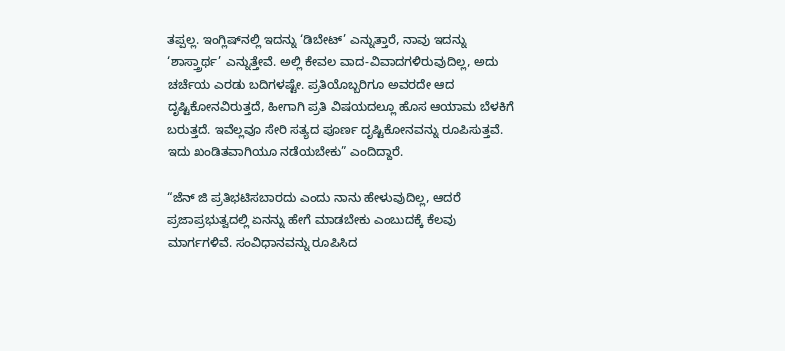ತಪ್ಪಲ್ಲ. ಇಂಗ್ಲಿಷ್‌ನಲ್ಲಿ ಇದನ್ನು ‘ಡಿಬೇಟ್’ ಎನ್ನುತ್ತಾರೆ, ನಾವು ಇದನ್ನು ‘ಶಾಸ್ತ್ರಾರ್ಥ’ ಎನ್ನುತ್ತೇವೆ. ಅಲ್ಲಿ ಕೇವಲ ವಾದ-ವಿವಾದಗಳಿರುವುದಿಲ್ಲ, ಅದು ಚರ್ಚೆಯ ಎರಡು ಬದಿಗಳಷ್ಟೇ. ಪ್ರತಿಯೊಬ್ಬರಿಗೂ ಅವರದೇ ಆದ ದೃಷ್ಟಿಕೋನವಿರುತ್ತದೆ, ಹೀಗಾಗಿ ಪ್ರತಿ ವಿಷಯದಲ್ಲೂ ಹೊಸ ಆಯಾಮ ಬೆಳಕಿಗೆ ಬರುತ್ತದೆ. ಇವೆಲ್ಲವೂ ಸೇರಿ ಸತ್ಯದ ಪೂರ್ಣ ದೃಷ್ಟಿಕೋನವನ್ನು ರೂಪಿಸುತ್ತವೆ. ಇದು ಖಂಡಿತವಾಗಿಯೂ ನಡೆಯಬೇಕು” ಎಂದಿದ್ದಾರೆ.

“ಜೆನ್ ಜಿ ಪ್ರತಿಭಟಿಸಬಾರದು ಎಂದು ನಾನು ಹೇಳುವುದಿಲ್ಲ, ಆದರೆ ಪ್ರಜಾಪ್ರಭುತ್ವದಲ್ಲಿ ಏನನ್ನು ಹೇಗೆ ಮಾಡಬೇಕು ಎಂಬುದಕ್ಕೆ ಕೆಲವು ಮಾರ್ಗಗಳಿವೆ. ಸಂವಿಧಾನವನ್ನು ರೂಪಿಸಿದ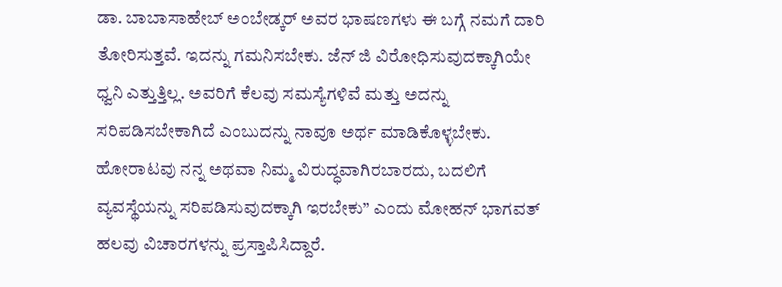ಡಾ. ಬಾಬಾಸಾಹೇಬ್ ಅಂಬೇಡ್ಕರ್ ಅವರ ಭಾಷಣಗಳು ಈ ಬಗ್ಗೆ ನಮಗೆ ದಾರಿ ತೋರಿಸುತ್ತವೆ. ಇದನ್ನು ಗಮನಿಸಬೇಕು. ಜೆನ್ ಜಿ ವಿರೋಧಿಸುವುದಕ್ಕಾಗಿಯೇ ಧ್ವನಿ ಎತ್ತುತ್ತಿಲ್ಲ. ಅವರಿಗೆ ಕೆಲವು ಸಮಸ್ಯೆಗಳಿವೆ ಮತ್ತು ಅದನ್ನು ಸರಿಪಡಿಸಬೇಕಾಗಿದೆ ಎಂಬುದನ್ನು ನಾವೂ ಅರ್ಥ ಮಾಡಿಕೊಳ್ಳಬೇಕು. ಹೋರಾಟವು ನನ್ನ ಅಥವಾ ನಿಮ್ಮ ವಿರುದ್ಧವಾಗಿರಬಾರದು, ಬದಲಿಗೆ ವ್ಯವಸ್ಥೆಯನ್ನು ಸರಿಪಡಿಸುವುದಕ್ಕಾಗಿ ಇರಬೇಕು” ಎಂದು ಮೋಹನ್ ಭಾಗವತ್ ಹಲವು ವಿಚಾರಗಳನ್ನು ಪ್ರಸ್ತಾಪಿಸಿದ್ದಾರೆ.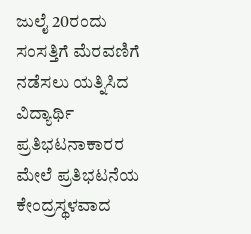ಜುಲೈ 20ರಂದು ಸಂಸತ್ತಿಗೆ ಮೆರವಣಿಗೆ ನಡೆಸಲು ಯತ್ನಿಸಿದ ವಿದ್ಯಾರ್ಥಿ ಪ್ರತಿಭಟನಾಕಾರರ ಮೇಲೆ ಪ್ರತಿಭಟನೆಯ ಕೇಂದ್ರಸ್ಥಳವಾದ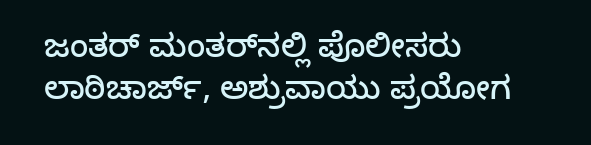ಜಂತರ್ ಮಂತರ್‌ನಲ್ಲಿ ಪೊಲೀಸರು ಲಾಠಿಚಾರ್ಜ್, ಅಶ್ರುವಾಯು ಪ್ರಯೋಗ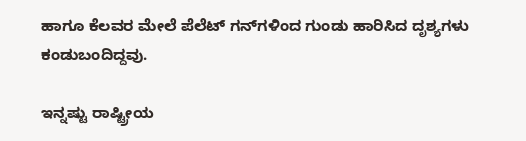ಹಾಗೂ ಕೆಲವರ ಮೇಲೆ ಪೆಲೆಟ್ ಗನ್‌ಗಳಿಂದ ಗುಂಡು ಹಾರಿಸಿದ ದೃಶ್ಯಗಳು ಕಂಡುಬಂದಿದ್ದವು.

ಇನ್ನಷ್ಟು ರಾಷ್ಟ್ರೀಯ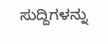ಸುದ್ದಿಗಳನ್ನು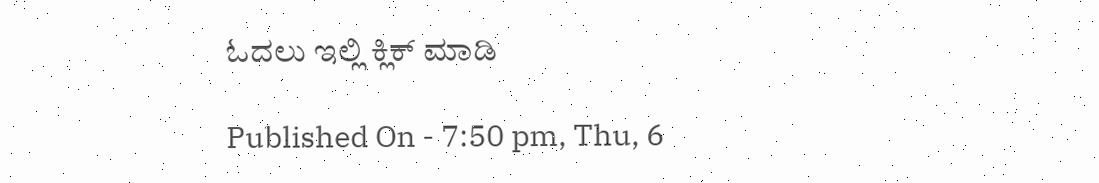ಓದಲು ಇಲ್ಲಿ ಕ್ಲಿಕ್ ಮಾಡಿ

Published On - 7:50 pm, Thu, 6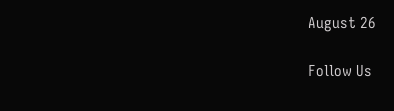August 26

Follow Us